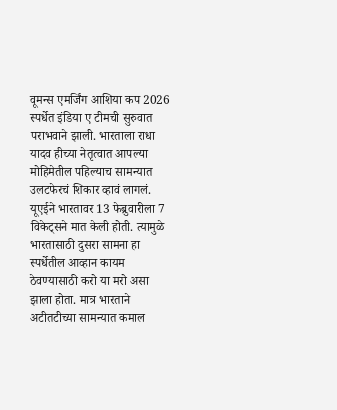वूमन्स एमर्जिंग आशिया कप 2026 स्पर्धेत इंडिया ए टीमची सुरुवात पराभवाने झाली. भारताला राधा यादव हीच्या नेतृत्वात आपल्या मोहिमेतील पहिल्याच सामन्यात उलटफेरचं शिकार व्हावं लागलं. यूएईने भारतावर 13 फेब्रुवारीला 7 विकेट्सने मात केली होती. त्यामुळे भारतासाठी दुसरा सामना हा स्पर्धेतील आव्हान कायम ठेवण्यासाठी करो या मरो असा झाला होता. मात्र भारताने अटीतटीच्या सामन्यात कमाल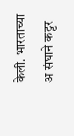केली. भारताच्या अ संघाने कट्टर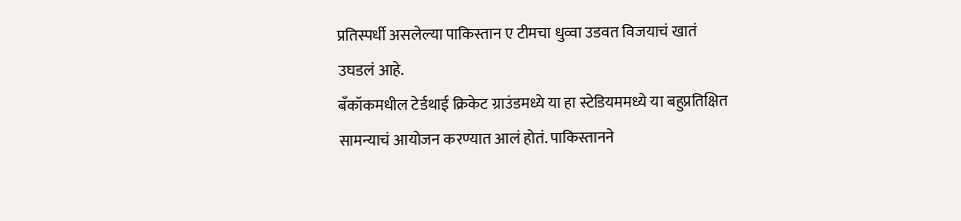प्रतिस्पर्धी असलेल्या पाकिस्तान ए टीमचा धुव्वा उडवत विजयाचं खातं उघडलं आहे.
बँकॉकमधील टेर्डथाई क्रिकेट ग्राउंडमध्ये या हा स्टेडियममध्ये या बहुप्रतिक्षित सामन्याचं आयोजन करण्यात आलं होतं. पाकिस्तानने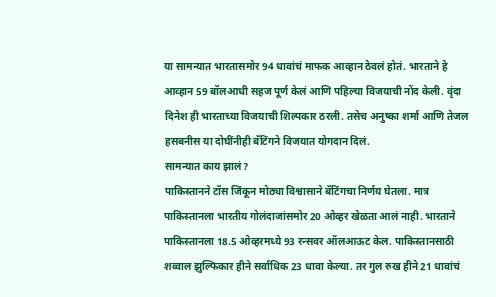या सामन्यात भारतासमोर 94 धावांचं माफक आव्हान ठेवलं होतं. भारताने हे आव्हान 59 बॉलआधी सहज पूर्ण केलं आणि पहिल्या विजयाची नोंद केली. वृंदा दिनेश ही भारताच्या विजयाची शिल्पकार ठरली. तसेच अनुष्का शर्मा आणि तेजल हसबनीस या दोघींनीही बॅटिंगने विजयात योगदान दिलं.
सामन्यात काय झालं?
पाकिस्तानने टॉस जिंकून मोठ्या विश्वासाने बॅटिंगचा निर्णय घेतला. मात्र पाकिस्तानला भारतीय गोलंदाजांसमोर 20 ओव्हर खेळता आलं नाही. भारताने पाकिस्तानला 18.5 ओव्हरमध्ये 93 रन्सवर ऑलआऊट केल. पाकिस्तानसाठी शव्वाल झुल्फिकार हीने सर्वाधिक 23 धावा केल्या. तर गुल रुख हीने 21 धावांचं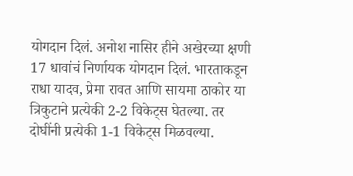योगदान दिलं. अनोश नासिर हीने अखेरच्या क्षणी 17 धावांचं निर्णायक योगदान दिलं. भारताकडून राधा यादव, प्रेमा रावत आणि सायमा ठाकोर या त्रिकुटाने प्रत्येकी 2-2 विकेट्स घेतल्या. तर दोघींनी प्रत्येकी 1-1 विकेट्स मिळवल्या.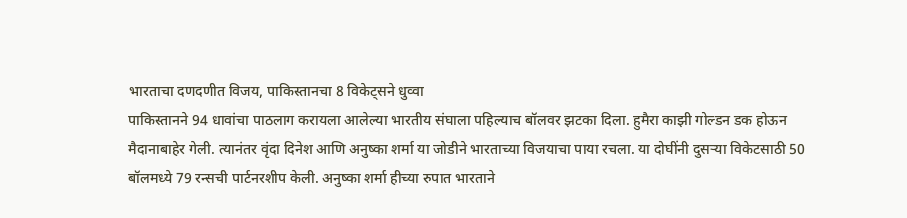भारताचा दणदणीत विजय, पाकिस्तानचा 8 विकेट्सने धुव्वा
पाकिस्तानने 94 धावांचा पाठलाग करायला आलेल्या भारतीय संघाला पहिल्याच बॉलवर झटका दिला. हुमैरा काझी गोल्डन डक होऊन मैदानाबाहेर गेली. त्यानंतर वृंदा दिनेश आणि अनुष्का शर्मा या जोडीने भारताच्या विजयाचा पाया रचला. या दोघींनी दुसऱ्या विकेटसाठी 50 बॉलमध्ये 79 रन्सची पार्टनरशीप केली. अनुष्का शर्मा हीच्या रुपात भारताने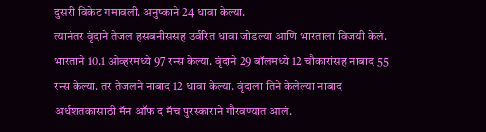दुसरी विकेट गमावली. अनुष्काने 24 धावा केल्या.
त्यानंतर वृंदाने तेजल हसबनीससह उर्वरित धावा जोडल्या आणि भारताला विजयी केलं. भारताने 10.1 ओव्हरमध्ये 97 रन्स केल्या. वृंदाने 29 बॉलमध्ये 12 चौकारांसह नाबाद 55 रन्स केल्या. तर तेजलने नाबाद 12 धावा केल्या. वृंदाला तिने केलेल्या नाबाद अर्धशतकासाठी मॅन ऑफ द मॅच पुरस्काराने गौरवण्यात आलं.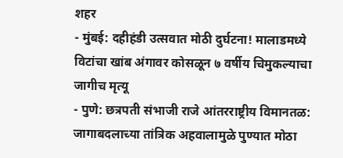शहर
- मुंबई: दहीहंडी उत्सवात मोठी दुर्घटना! मालाडमध्ये विटांचा खांब अंगावर कोसळून ७ वर्षीय चिमुकल्याचा जागीच मृत्यू
- पुणे: छत्रपती संभाजी राजे आंतरराष्ट्रीय विमानतळ: जागाबदलाच्या तांत्रिक अहवालामुळे पुण्यात मोठा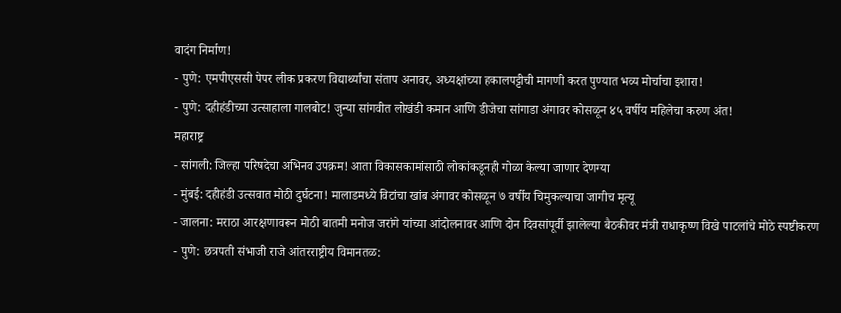वादंग निर्माण!
- पुणे: एमपीएससी पेपर लीक प्रकरण विद्यार्थ्यांचा संताप अनावर, अध्यक्षांच्या हकालपट्टीची मागणी करत पुण्यात भव्य मोर्चाचा इशारा!
- पुणे: दहीहंडीच्या उत्साहाला गालबोट! जुन्या सांगवीत लोखंडी कमान आणि डीजेचा सांगाडा अंगावर कोसळून ४५ वर्षीय महिलेचा करुण अंत!
महाराष्ट्र
- सांगली: जिल्हा परिषदेचा अभिनव उपक्रम! आता विकासकामांसाठी लोकांकडूनही गोळा केल्या जाणार देणग्या
- मुंबई: दहीहंडी उत्सवात मोठी दुर्घटना! मालाडमध्ये विटांचा खांब अंगावर कोसळून ७ वर्षीय चिमुकल्याचा जागीच मृत्यू
- जालना: मराठा आरक्षणावरून मोठी बातमी मनोज जरांगे यांच्या आंदोलनावर आणि दोन दिवसांपूर्वी झालेल्या बैठकीवर मंत्री राधाकृष्ण विखे पाटलांचे मोठे स्पष्टीकरण
- पुणे: छत्रपती संभाजी राजे आंतरराष्ट्रीय विमानतळ: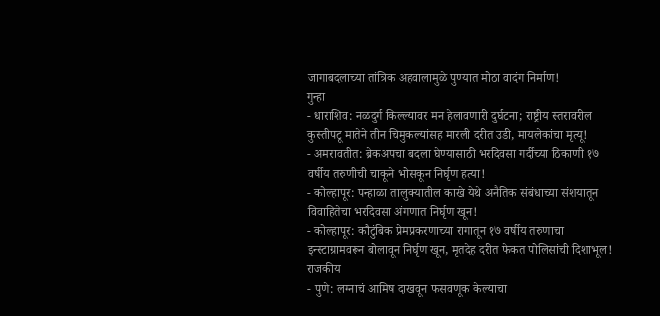जागाबदलाच्या तांत्रिक अहवालामुळे पुण्यात मोठा वादंग निर्माण!
गुन्हा
- धाराशिव: नळदुर्ग किल्ल्यावर मन हेलावणारी दुर्घटना; राष्ट्रीय स्तरावरील कुस्तीपटू मातेने तीन चिमुकल्यांसह मारली दरीत उडी, मायलेकांचा मृत्यू!
- अमरावतीत: ब्रेकअपचा बदला घेण्यासाठी भरदिवसा गर्दीच्या ठिकाणी १७ वर्षीय तरुणीची चाकूने भोसकून निर्घृण हत्या!
- कोल्हापूर: पन्हाळा तालुक्यातील काखे येथे अनैतिक संबंधाच्या संशयातून विवाहितेचा भरदिवसा अंगणात निर्घृण खून!
- कोल्हापूर: कौटुंबिक प्रेमप्रकरणाच्या रागातून १७ वर्षीय तरुणाचा इन्स्टाग्रामवरून बोलावून निर्घृण खून, मृतदेह दरीत फेकत पोलिसांची दिशाभूल!
राजकीय
- पुणे: लग्नाचं आमिष दाखवून फसवणूक केल्याचा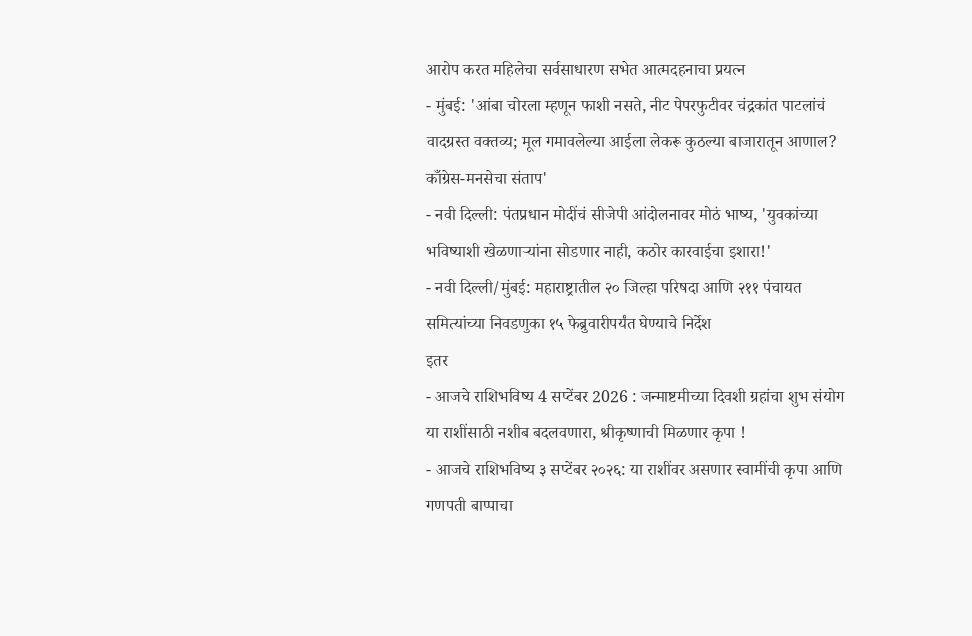आरोप करत महिलेचा सर्वसाधारण सभेत आत्मदहनाचा प्रयत्न
- मुंबई: 'आंबा चोरला म्हणून फाशी नसते, नीट पेपरफुटीवर चंद्रकांत पाटलांचं वादग्रस्त वक्तव्य; मूल गमावलेल्या आईला लेकरू कुठल्या बाजारातून आणाल? काँग्रेस-मनसेचा संताप'
- नवी दिल्ली: पंतप्रधान मोदींचं सीजेपी आंदोलनावर मोठं भाष्य, 'युवकांच्या भविष्याशी खेळणाऱ्यांना सोडणार नाही, कठोर कारवाईचा इशारा!'
- नवी दिल्ली/मुंबई: महाराष्ट्रातील २० जिल्हा परिषदा आणि २११ पंचायत समित्यांच्या निवडणुका १५ फेब्रुवारीपर्यंत घेण्याचे निर्देश
इतर
- आजचे राशिभविष्य 4 सप्टेंबर 2026 : जन्माष्टमीच्या दिवशी ग्रहांचा शुभ संयोग या राशींसाठी नशीब बदलवणारा, श्रीकृष्णाची मिळणार कृपा !
- आजचे राशिभविष्य ३ सप्टेंबर २०२६: या राशींवर असणार स्वामींची कृपा आणि गणपती बाप्पाचा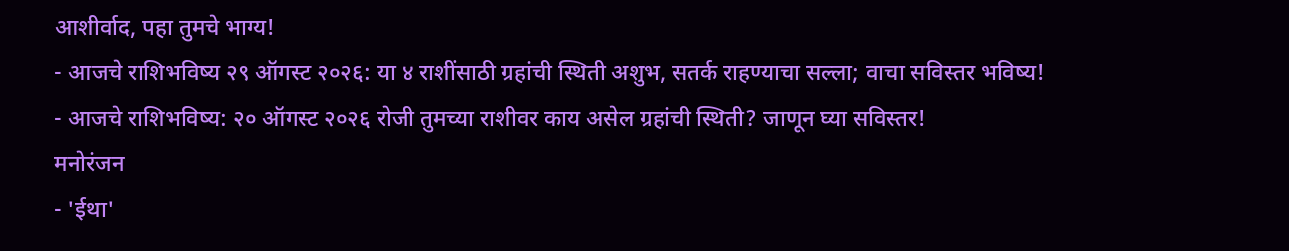आशीर्वाद, पहा तुमचे भाग्य!
- आजचे राशिभविष्य २९ ऑगस्ट २०२६: या ४ राशींसाठी ग्रहांची स्थिती अशुभ, सतर्क राहण्याचा सल्ला; वाचा सविस्तर भविष्य!
- आजचे राशिभविष्य: २० ऑगस्ट २०२६ रोजी तुमच्या राशीवर काय असेल ग्रहांची स्थिती? जाणून घ्या सविस्तर!
मनोरंजन
- 'ईथा'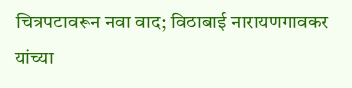चित्रपटावरून नवा वाद; विठाबाई नारायणगावकर यांच्या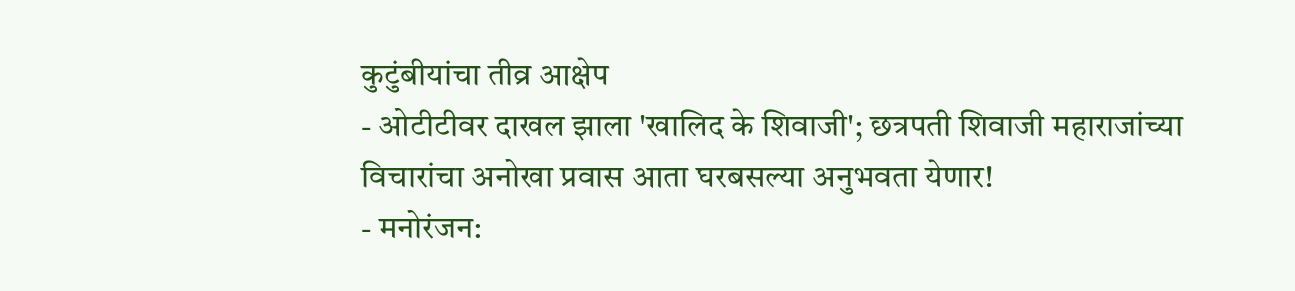कुटुंबीयांचा तीव्र आक्षेप
- ओटीटीवर दाखल झाला 'खालिद के शिवाजी'; छत्रपती शिवाजी महाराजांच्या विचारांचा अनोखा प्रवास आता घरबसल्या अनुभवता येणार!
- मनोरंजन: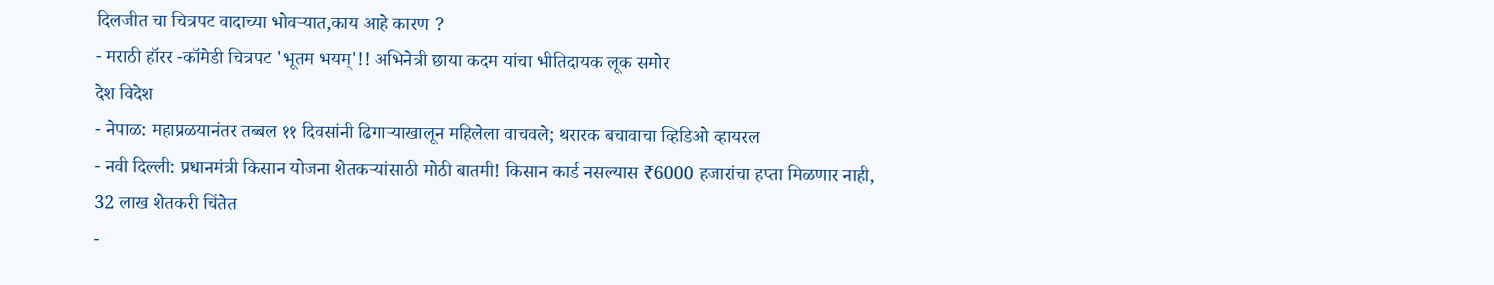दिलजीत चा चित्रपट वादाच्या भोवऱ्यात,काय आहे कारण ?
- मराठी हॉरर -कॉमेडी चित्रपट 'भूतम भयम्'!! अभिनेत्री छाया कदम यांचा भीतिदायक लूक समोर
देश विदेश
- नेपाळ: महाप्रळयानंतर तब्बल ११ दिवसांनी ढिगाऱ्याखालून महिलेला वाचवले; थरारक बचावाचा व्हिडिओ व्हायरल
- नवी दिल्ली: प्रधानमंत्री किसान योजना शेतकऱ्यांसाठी मोठी बातमी! किसान कार्ड नसल्यास ₹6000 हजारांचा हप्ता मिळणार नाही, 32 लाख शेतकरी चिंतेत
-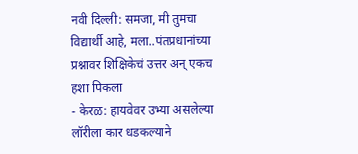नवी दिल्ली: समजा, मी तुमचा विद्यार्थी आहे, मला..पंतप्रधानांच्या प्रश्नावर शिक्षिकेचं उत्तर अन् एकच हशा पिकला
- केरळ: हायवेवर उभ्या असलेल्या लॉरीला कार धडकल्याने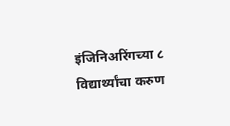इंजिनिअरिंगच्या ८ विद्यार्थ्यांचा करुण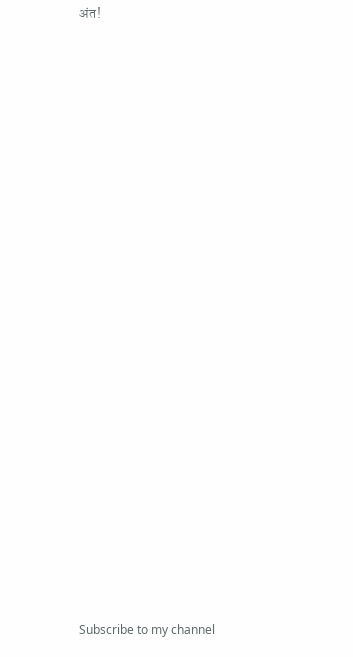अंत!



























Subscribe to my channel